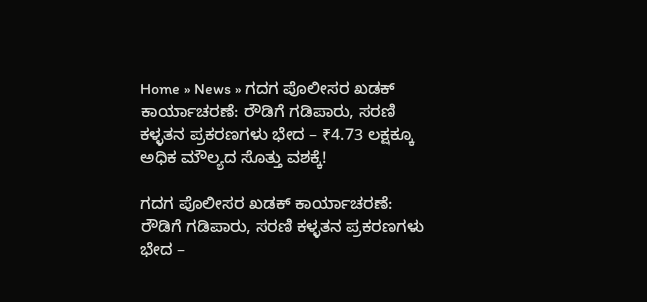Home » News » ಗದಗ ಪೊಲೀಸರ ಖಡಕ್ ಕಾರ್ಯಾಚರಣೆ: ರೌಡಿಗೆ ಗಡಿಪಾರು, ಸರಣಿ ಕಳ್ಳತನ ಪ್ರಕರಣಗಳು ಭೇದ – ₹4.73 ಲಕ್ಷಕ್ಕೂ ಅಧಿಕ ಮೌಲ್ಯದ ಸೊತ್ತು ವಶಕ್ಕೆ!

ಗದಗ ಪೊಲೀಸರ ಖಡಕ್ ಕಾರ್ಯಾಚರಣೆ: ರೌಡಿಗೆ ಗಡಿಪಾರು, ಸರಣಿ ಕಳ್ಳತನ ಪ್ರಕರಣಗಳು ಭೇದ –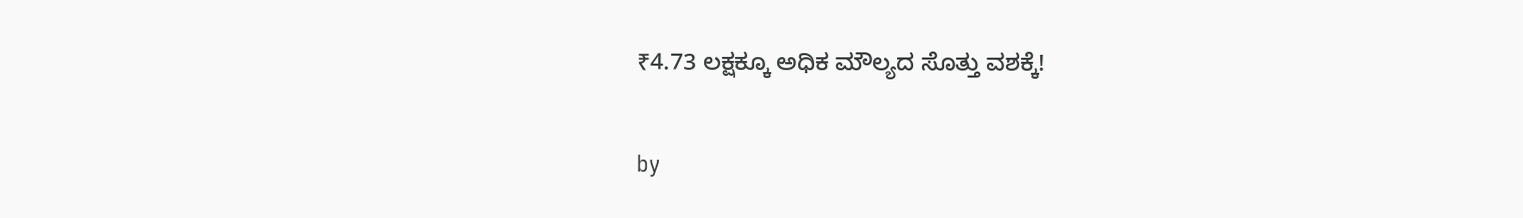₹4.73 ಲಕ್ಷಕ್ಕೂ ಅಧಿಕ ಮೌಲ್ಯದ ಸೊತ್ತು ವಶಕ್ಕೆ!

by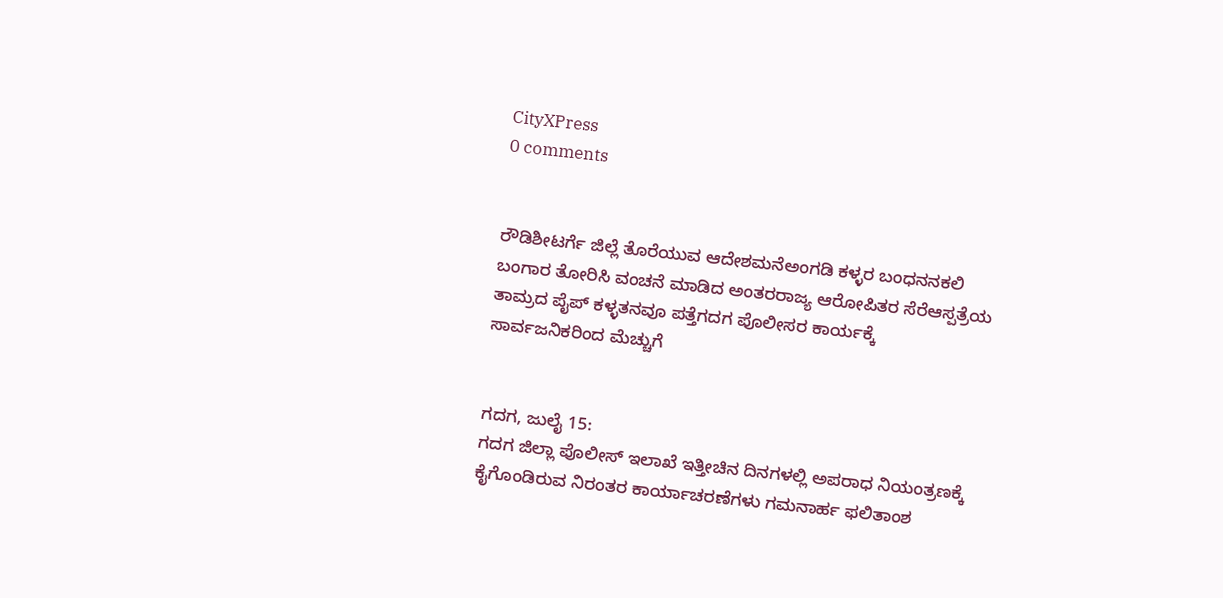CityXPress
0 comments


ರೌಡಿಶೀಟರ್ಗೆ ಜಿಲ್ಲೆ ತೊರೆಯುವ ಆದೇಶಮನೆಅಂಗಡಿ ಕಳ್ಳರ ಬಂಧನನಕಲಿ ಬಂಗಾರ ತೋರಿಸಿ ವಂಚನೆ ಮಾಡಿದ ಅಂತರರಾಜ್ಯ ಆರೋಪಿತರ ಸೆರೆಆಸ್ಪತ್ರೆಯ ತಾಮ್ರದ ಪೈಪ್ ಕಳ್ಳತನವೂ ಪತ್ತೆಗದಗ ಪೊಲೀಸರ ಕಾರ್ಯಕ್ಕೆ ಸಾರ್ವಜನಿಕರಿಂದ ಮೆಚ್ಚುಗೆ


ಗದಗ, ಜುಲೈ 15:
ಗದಗ ಜಿಲ್ಲಾ ಪೊಲೀಸ್ ಇಲಾಖೆ ಇತ್ತೀಚಿನ ದಿನಗಳಲ್ಲಿ ಅಪರಾಧ ನಿಯಂತ್ರಣಕ್ಕೆ ಕೈಗೊಂಡಿರುವ ನಿರಂತರ ಕಾರ್ಯಾಚರಣೆಗಳು ಗಮನಾರ್ಹ ಫಲಿತಾಂಶ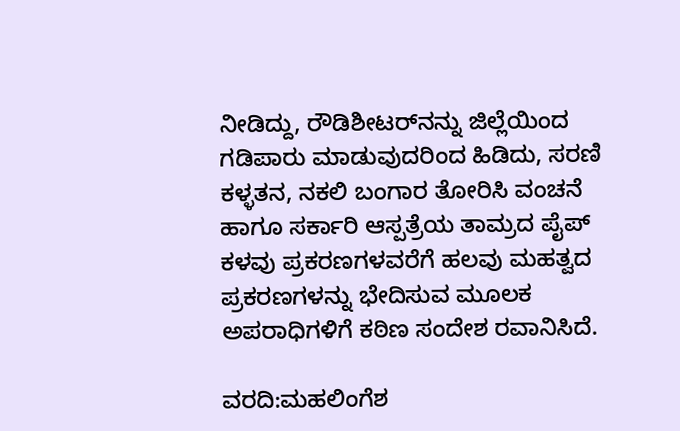ನೀಡಿದ್ದು, ರೌಡಿಶೀಟರ್‌ನನ್ನು ಜಿಲ್ಲೆಯಿಂದ ಗಡಿಪಾರು ಮಾಡುವುದರಿಂದ ಹಿಡಿದು, ಸರಣಿ ಕಳ್ಳತನ, ನಕಲಿ ಬಂಗಾರ ತೋರಿಸಿ ವಂಚನೆ ಹಾಗೂ ಸರ್ಕಾರಿ ಆಸ್ಪತ್ರೆಯ ತಾಮ್ರದ ಪೈಪ್ ಕಳವು ಪ್ರಕರಣಗಳವರೆಗೆ ಹಲವು ಮಹತ್ವದ ಪ್ರಕರಣಗಳನ್ನು ಭೇದಿಸುವ ಮೂಲಕ ಅಪರಾಧಿಗಳಿಗೆ ಕಠಿಣ ಸಂದೇಶ ರವಾನಿಸಿದೆ.

ವರದಿ:ಮಹಲಿಂಗೆಶ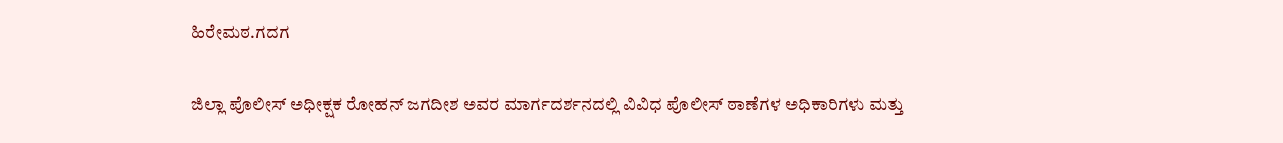ಹಿರೇಮಠ.ಗದಗ

ಜಿಲ್ಲಾ ಪೊಲೀಸ್ ಅಧೀಕ್ಷಕ ರೋಹನ್ ಜಗದೀಶ ಅವರ ಮಾರ್ಗದರ್ಶನದಲ್ಲಿ ವಿವಿಧ ಪೊಲೀಸ್ ಠಾಣೆಗಳ ಅಧಿಕಾರಿಗಳು ಮತ್ತು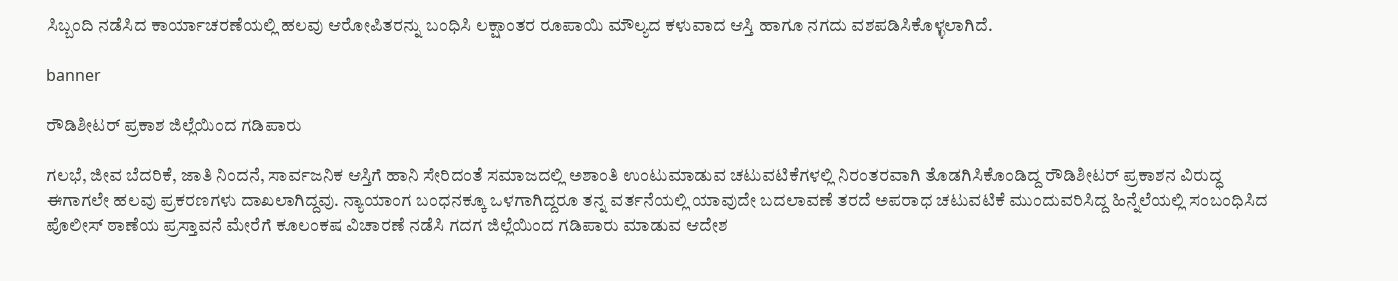ಸಿಬ್ಬಂದಿ ನಡೆಸಿದ ಕಾರ್ಯಾಚರಣೆಯಲ್ಲಿ ಹಲವು ಆರೋಪಿತರನ್ನು ಬಂಧಿಸಿ ಲಕ್ಷಾಂತರ ರೂಪಾಯಿ ಮೌಲ್ಯದ ಕಳುವಾದ ಆಸ್ತಿ ಹಾಗೂ ನಗದು ವಶಪಡಿಸಿಕೊಳ್ಳಲಾಗಿದೆ.

banner

ರೌಡಿಶೀಟರ್ ಪ್ರಕಾಶ ಜಿಲ್ಲೆಯಿಂದ ಗಡಿಪಾರು

ಗಲಭೆ, ಜೀವ ಬೆದರಿಕೆ, ಜಾತಿ ನಿಂದನೆ, ಸಾರ್ವಜನಿಕ ಆಸ್ತಿಗೆ ಹಾನಿ ಸೇರಿದಂತೆ ಸಮಾಜದಲ್ಲಿ ಅಶಾಂತಿ ಉಂಟುಮಾಡುವ ಚಟುವಟಿಕೆಗಳಲ್ಲಿ ನಿರಂತರವಾಗಿ ತೊಡಗಿಸಿಕೊಂಡಿದ್ದ ರೌಡಿಶೀಟರ್ ಪ್ರಕಾಶನ ವಿರುದ್ಧ ಈಗಾಗಲೇ ಹಲವು ಪ್ರಕರಣಗಳು ದಾಖಲಾಗಿದ್ದವು. ನ್ಯಾಯಾಂಗ ಬಂಧನಕ್ಕೂ ಒಳಗಾಗಿದ್ದರೂ ತನ್ನ ವರ್ತನೆಯಲ್ಲಿ ಯಾವುದೇ ಬದಲಾವಣೆ ತರದೆ ಅಪರಾಧ ಚಟುವಟಿಕೆ ಮುಂದುವರಿಸಿದ್ದ ಹಿನ್ನೆಲೆಯಲ್ಲಿ ಸಂಬಂಧಿಸಿದ ಪೊಲೀಸ್ ಠಾಣೆಯ ಪ್ರಸ್ತಾವನೆ ಮೇರೆಗೆ ಕೂಲಂಕಷ ವಿಚಾರಣೆ ನಡೆಸಿ ಗದಗ ಜಿಲ್ಲೆಯಿಂದ ಗಡಿಪಾರು ಮಾಡುವ ಆದೇಶ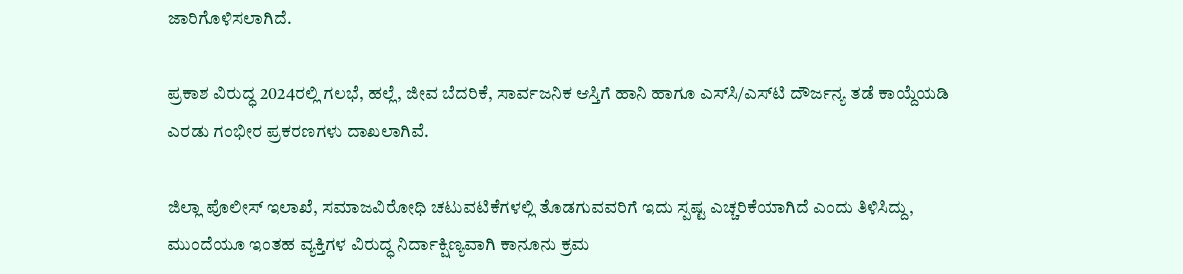ಜಾರಿಗೊಳಿಸಲಾಗಿದೆ.

ಪ್ರಕಾಶ ವಿರುದ್ಧ 2024ರಲ್ಲಿ ಗಲಭೆ, ಹಲ್ಲೆ, ಜೀವ ಬೆದರಿಕೆ, ಸಾರ್ವಜನಿಕ ಆಸ್ತಿಗೆ ಹಾನಿ ಹಾಗೂ ಎಸ್‌ಸಿ/ಎಸ್‌ಟಿ ದೌರ್ಜನ್ಯ ತಡೆ ಕಾಯ್ದೆಯಡಿ ಎರಡು ಗಂಭೀರ ಪ್ರಕರಣಗಳು ದಾಖಲಾಗಿವೆ.

ಜಿಲ್ಲಾ ಪೊಲೀಸ್ ಇಲಾಖೆ, ಸಮಾಜವಿರೋಧಿ ಚಟುವಟಿಕೆಗಳಲ್ಲಿ ತೊಡಗುವವರಿಗೆ ಇದು ಸ್ಪಷ್ಟ ಎಚ್ಚರಿಕೆಯಾಗಿದೆ ಎಂದು ತಿಳಿಸಿದ್ದು, ಮುಂದೆಯೂ ಇಂತಹ ವ್ಯಕ್ತಿಗಳ ವಿರುದ್ಧ ನಿರ್ದಾಕ್ಷಿಣ್ಯವಾಗಿ ಕಾನೂನು ಕ್ರಮ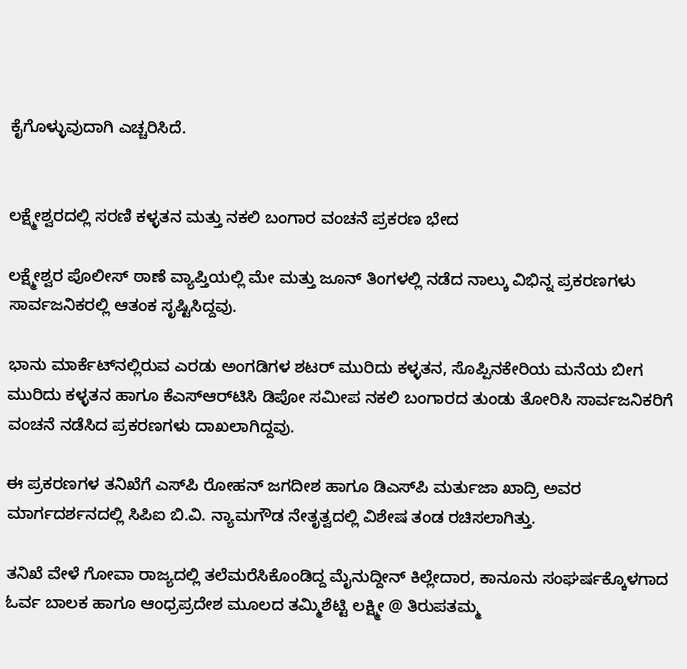ಕೈಗೊಳ್ಳುವುದಾಗಿ ಎಚ್ಚರಿಸಿದೆ.


ಲಕ್ಷ್ಮೇಶ್ವರದಲ್ಲಿ ಸರಣಿ ಕಳ್ಳತನ ಮತ್ತು ನಕಲಿ ಬಂಗಾರ ವಂಚನೆ ಪ್ರಕರಣ ಭೇದ

ಲಕ್ಷ್ಮೇಶ್ವರ ಪೊಲೀಸ್ ಠಾಣೆ ವ್ಯಾಪ್ತಿಯಲ್ಲಿ ಮೇ ಮತ್ತು ಜೂನ್ ತಿಂಗಳಲ್ಲಿ ನಡೆದ ನಾಲ್ಕು ವಿಭಿನ್ನ ಪ್ರಕರಣಗಳು ಸಾರ್ವಜನಿಕರಲ್ಲಿ ಆತಂಕ ಸೃಷ್ಟಿಸಿದ್ದವು.

ಭಾನು ಮಾರ್ಕೆಟ್‌ನಲ್ಲಿರುವ ಎರಡು ಅಂಗಡಿಗಳ ಶಟರ್ ಮುರಿದು ಕಳ್ಳತನ, ಸೊಪ್ಪಿನಕೇರಿಯ ಮನೆಯ ಬೀಗ ಮುರಿದು ಕಳ್ಳತನ ಹಾಗೂ ಕೆಎಸ್‌ಆರ್‌ಟಿಸಿ ಡಿಪೋ ಸಮೀಪ ನಕಲಿ ಬಂಗಾರದ ತುಂಡು ತೋರಿಸಿ ಸಾರ್ವಜನಿಕರಿಗೆ ವಂಚನೆ ನಡೆಸಿದ ಪ್ರಕರಣಗಳು ದಾಖಲಾಗಿದ್ದವು.

ಈ ಪ್ರಕರಣಗಳ ತನಿಖೆಗೆ ಎಸ್‌ಪಿ ರೋಹನ್ ಜಗದೀಶ ಹಾಗೂ ಡಿಎಸ್‌ಪಿ ಮರ್ತುಜಾ ಖಾದ್ರಿ ಅವರ ಮಾರ್ಗದರ್ಶನದಲ್ಲಿ ಸಿಪಿಐ ಬಿ.ವಿ. ನ್ಯಾಮಗೌಡ ನೇತೃತ್ವದಲ್ಲಿ ವಿಶೇಷ ತಂಡ ರಚಿಸಲಾಗಿತ್ತು.

ತನಿಖೆ ವೇಳೆ ಗೋವಾ ರಾಜ್ಯದಲ್ಲಿ ತಲೆಮರೆಸಿಕೊಂಡಿದ್ದ ಮೈನುದ್ದೀನ್ ಕಿಲ್ಲೇದಾರ, ಕಾನೂನು ಸಂಘರ್ಷಕ್ಕೊಳಗಾದ ಓರ್ವ ಬಾಲಕ ಹಾಗೂ ಆಂಧ್ರಪ್ರದೇಶ ಮೂಲದ ತಮ್ಮಿಶೆಟ್ಟಿ ಲಕ್ಷ್ಮೀ @ ತಿರುಪತಮ್ಮ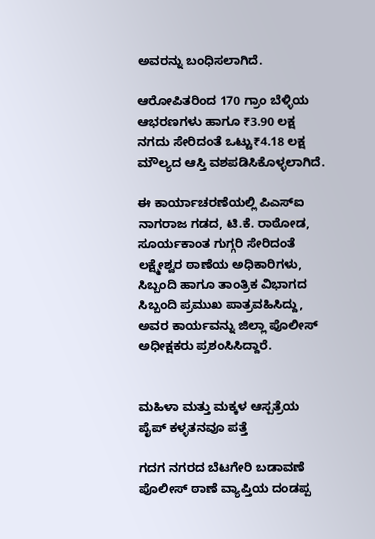ಅವರನ್ನು ಬಂಧಿಸಲಾಗಿದೆ.

ಆರೋಪಿತರಿಂದ 170 ಗ್ರಾಂ ಬೆಳ್ಳಿಯ ಆಭರಣಗಳು ಹಾಗೂ ₹3.90 ಲಕ್ಷ ನಗದು ಸೇರಿದಂತೆ ಒಟ್ಟು₹4.18 ಲಕ್ಷ ಮೌಲ್ಯದ ಆಸ್ತಿ ವಶಪಡಿಸಿಕೊಳ್ಳಲಾಗಿದೆ.

ಈ ಕಾರ್ಯಾಚರಣೆಯಲ್ಲಿ ಪಿಎಸ್ಐ ನಾಗರಾಜ ಗಡದ, ಟಿ.ಕೆ. ರಾಠೋಡ, ಸೂರ್ಯಕಾಂತ ಗುಗ್ಗರಿ ಸೇರಿದಂತೆ ಲಕ್ಷ್ಮೇಶ್ವರ ಠಾಣೆಯ ಅಧಿಕಾರಿಗಳು, ಸಿಬ್ಬಂದಿ ಹಾಗೂ ತಾಂತ್ರಿಕ ವಿಭಾಗದ ಸಿಬ್ಬಂದಿ ಪ್ರಮುಖ ಪಾತ್ರವಹಿಸಿದ್ದು, ಅವರ ಕಾರ್ಯವನ್ನು ಜಿಲ್ಲಾ ಪೊಲೀಸ್ ಅಧೀಕ್ಷಕರು ಪ್ರಶಂಸಿಸಿದ್ದಾರೆ.


ಮಹಿಳಾ ಮತ್ತು ಮಕ್ಕಳ ಆಸ್ಪತ್ರೆಯ ಪೈಪ್ ಕಳ್ಳತನವೂ ಪತ್ತೆ

ಗದಗ ನಗರದ ಬೆಟಗೇರಿ ಬಡಾವಣೆ ಪೊಲೀಸ್ ಠಾಣೆ ವ್ಯಾಪ್ತಿಯ ದಂಡಪ್ಪ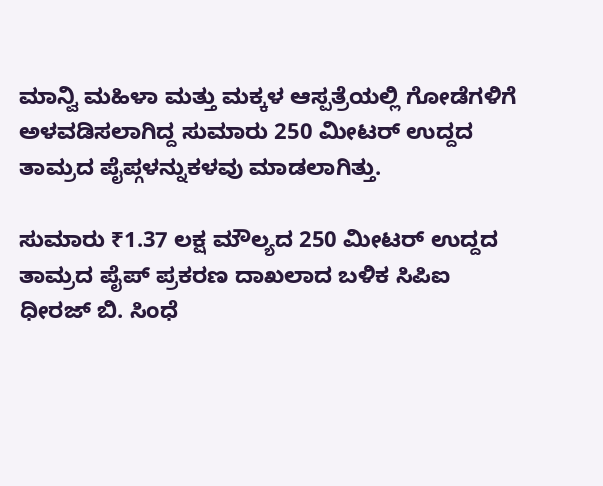ಮಾನ್ವಿ ಮಹಿಳಾ ಮತ್ತು ಮಕ್ಕಳ ಆಸ್ಪತ್ರೆಯಲ್ಲಿ ಗೋಡೆಗಳಿಗೆ ಅಳವಡಿಸಲಾಗಿದ್ದ ಸುಮಾರು 250 ಮೀಟರ್ ಉದ್ದದ ತಾಮ್ರದ ಪೈಪ್ಗಳನ್ನುಕಳವು ಮಾಡಲಾಗಿತ್ತು.

ಸುಮಾರು ₹1.37 ಲಕ್ಷ ಮೌಲ್ಯದ 250 ಮೀಟರ್ ಉದ್ದದ ತಾಮ್ರದ ಪೈಪ್ ಪ್ರಕರಣ ದಾಖಲಾದ ಬಳಿಕ ಸಿಪಿಐ ಧೀರಜ್ ಬಿ. ಸಿಂಧೆ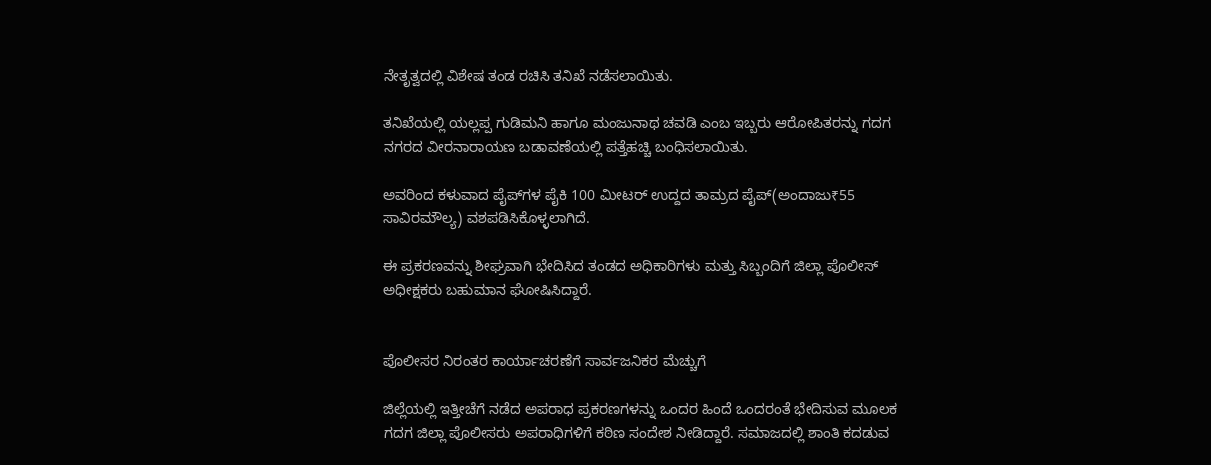ನೇತೃತ್ವದಲ್ಲಿ ವಿಶೇಷ ತಂಡ ರಚಿಸಿ ತನಿಖೆ ನಡೆಸಲಾಯಿತು.

ತನಿಖೆಯಲ್ಲಿ ಯಲ್ಲಪ್ಪ ಗುಡಿಮನಿ ಹಾಗೂ ಮಂಜುನಾಥ ಚವಡಿ ಎಂಬ ಇಬ್ಬರು ಆರೋಪಿತರನ್ನು ಗದಗ ನಗರದ ವೀರನಾರಾಯಣ ಬಡಾವಣೆಯಲ್ಲಿ ಪತ್ತೆಹಚ್ಚಿ ಬಂಧಿಸಲಾಯಿತು.

ಅವರಿಂದ ಕಳುವಾದ ಪೈಪ್‌ಗಳ ಪೈಕಿ 100 ಮೀಟರ್ ಉದ್ದದ ತಾಮ್ರದ ಪೈಪ್(ಅಂದಾಜು₹55 ಸಾವಿರಮೌಲ್ಯ) ವಶಪಡಿಸಿಕೊಳ್ಳಲಾಗಿದೆ.

ಈ ಪ್ರಕರಣವನ್ನು ಶೀಘ್ರವಾಗಿ ಭೇದಿಸಿದ ತಂಡದ ಅಧಿಕಾರಿಗಳು ಮತ್ತು ಸಿಬ್ಬಂದಿಗೆ ಜಿಲ್ಲಾ ಪೊಲೀಸ್ ಅಧೀಕ್ಷಕರು ಬಹುಮಾನ ಘೋಷಿಸಿದ್ದಾರೆ.


ಪೊಲೀಸರ ನಿರಂತರ ಕಾರ್ಯಾಚರಣೆಗೆ ಸಾರ್ವಜನಿಕರ ಮೆಚ್ಚುಗೆ

ಜಿಲ್ಲೆಯಲ್ಲಿ ಇತ್ತೀಚೆಗೆ ನಡೆದ ಅಪರಾಧ ಪ್ರಕರಣಗಳನ್ನು ಒಂದರ ಹಿಂದೆ ಒಂದರಂತೆ ಭೇದಿಸುವ ಮೂಲಕ ಗದಗ ಜಿಲ್ಲಾ ಪೊಲೀಸರು ಅಪರಾಧಿಗಳಿಗೆ ಕಠಿಣ ಸಂದೇಶ ನೀಡಿದ್ದಾರೆ. ಸಮಾಜದಲ್ಲಿ ಶಾಂತಿ ಕದಡುವ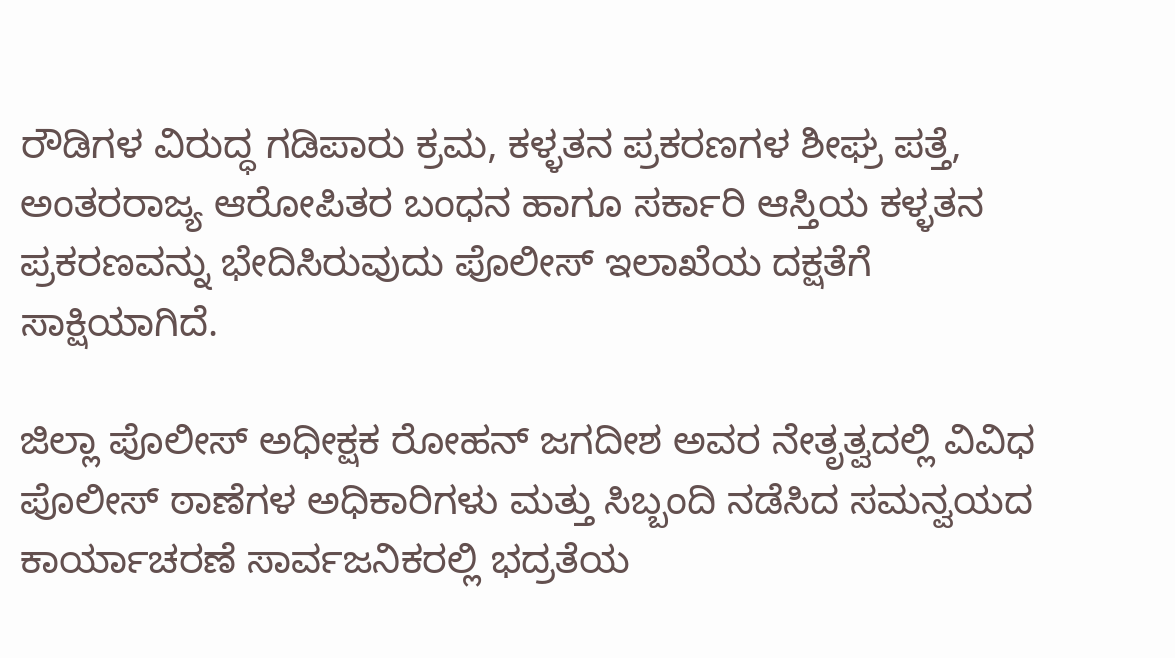ರೌಡಿಗಳ ವಿರುದ್ಧ ಗಡಿಪಾರು ಕ್ರಮ, ಕಳ್ಳತನ ಪ್ರಕರಣಗಳ ಶೀಘ್ರ ಪತ್ತೆ, ಅಂತರರಾಜ್ಯ ಆರೋಪಿತರ ಬಂಧನ ಹಾಗೂ ಸರ್ಕಾರಿ ಆಸ್ತಿಯ ಕಳ್ಳತನ ಪ್ರಕರಣವನ್ನು ಭೇದಿಸಿರುವುದು ಪೊಲೀಸ್ ಇಲಾಖೆಯ ದಕ್ಷತೆಗೆ ಸಾಕ್ಷಿಯಾಗಿದೆ.

ಜಿಲ್ಲಾ ಪೊಲೀಸ್ ಅಧೀಕ್ಷಕ ರೋಹನ್ ಜಗದೀಶ ಅವರ ನೇತೃತ್ವದಲ್ಲಿ ವಿವಿಧ ಪೊಲೀಸ್ ಠಾಣೆಗಳ ಅಧಿಕಾರಿಗಳು ಮತ್ತು ಸಿಬ್ಬಂದಿ ನಡೆಸಿದ ಸಮನ್ವಯದ ಕಾರ್ಯಾಚರಣೆ ಸಾರ್ವಜನಿಕರಲ್ಲಿ ಭದ್ರತೆಯ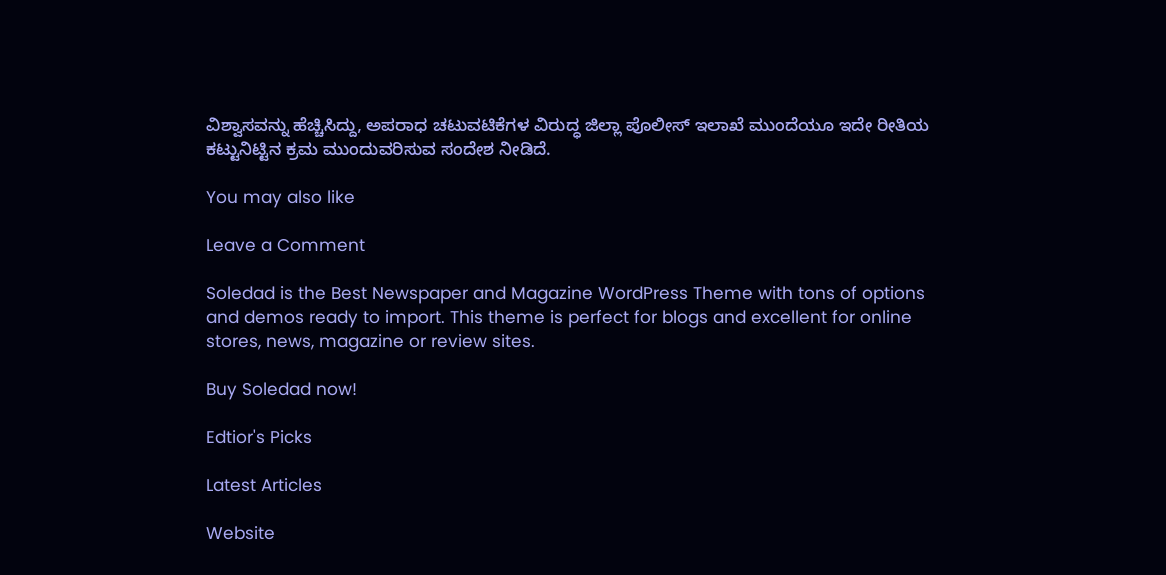ವಿಶ್ವಾಸವನ್ನು ಹೆಚ್ಚಿಸಿದ್ದು, ಅಪರಾಧ ಚಟುವಟಿಕೆಗಳ ವಿರುದ್ಧ ಜಿಲ್ಲಾ ಪೊಲೀಸ್ ಇಲಾಖೆ ಮುಂದೆಯೂ ಇದೇ ರೀತಿಯ ಕಟ್ಟುನಿಟ್ಟಿನ ಕ್ರಮ ಮುಂದುವರಿಸುವ ಸಂದೇಶ ನೀಡಿದೆ.

You may also like

Leave a Comment

Soledad is the Best Newspaper and Magazine WordPress Theme with tons of options and demos ready to import. This theme is perfect for blogs and excellent for online stores, news, magazine or review sites.

Buy Soledad now!

Edtior's Picks

Latest Articles

Website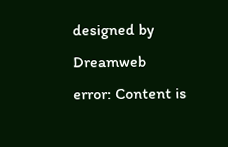designed by Dreamweb
error: Content is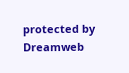protected by Dreamweb